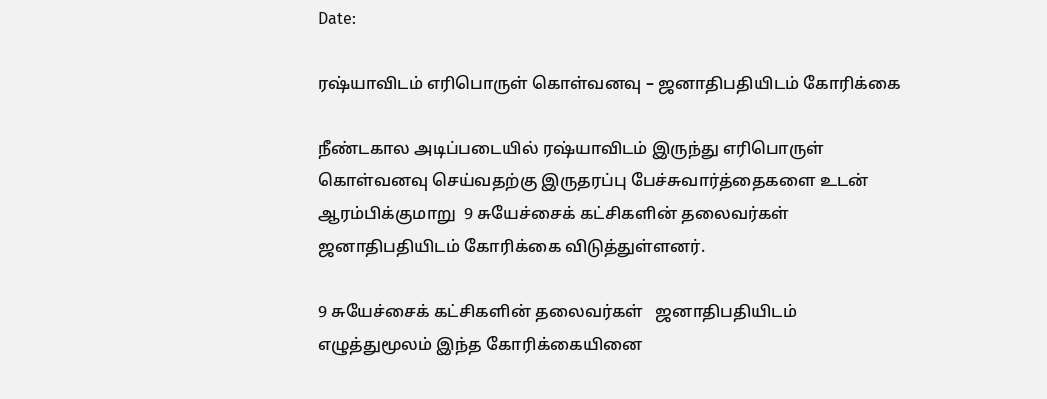Date:

ரஷ்யாவிடம் எரிபொருள் கொள்வனவு – ஜனாதிபதியிடம் கோரிக்கை

நீண்டகால அடிப்படையில் ரஷ்யாவிடம் இருந்து எரிபொருள் கொள்வனவு செய்வதற்கு இருதரப்பு பேச்சுவார்த்தைகளை உடன் ஆரம்பிக்குமாறு  9 சுயேச்சைக் கட்சிகளின் தலைவர்கள் ஜனாதிபதியிடம் கோரிக்கை விடுத்துள்ளனர்.

9 சுயேச்சைக் கட்சிகளின் தலைவர்கள்   ஜனாதிபதியிடம் எழுத்துமூலம் இந்த கோரிக்கையினை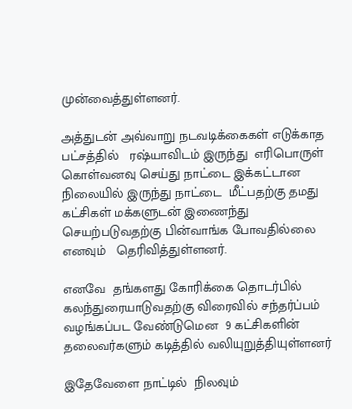முன்வைத்துள்ளனர்.

அத்துடன் அவ்வாறு நடவடிக்கைகள் எடுக்காத பட்சத்தில்   ரஷ்யாவிடம் இருந்து  எரிபொருள் கொள்வனவு செய்து நாட்டை இக்கட்டான நிலையில் இருந்து நாட்டை  மீட்பதற்கு தமது கட்சிகள் மக்களுடன் இணைந்து செயற்படுவதற்கு பின்வாங்க போவதில்லை எனவும்   தெரிவித்துள்ளனர்.

எனவே  தங்களது கோரிக்கை தொடர்பில்   கலந்துரையாடுவதற்கு விரைவில் சந்தர்ப்பம் வழங்கப்பட வேண்டுமென  9 கட்சிகளின் தலைவர்களும் கடித்தில் வலியுறுத்தியுள்ளனர்

இதேவேளை நாட்டில்  நிலவும்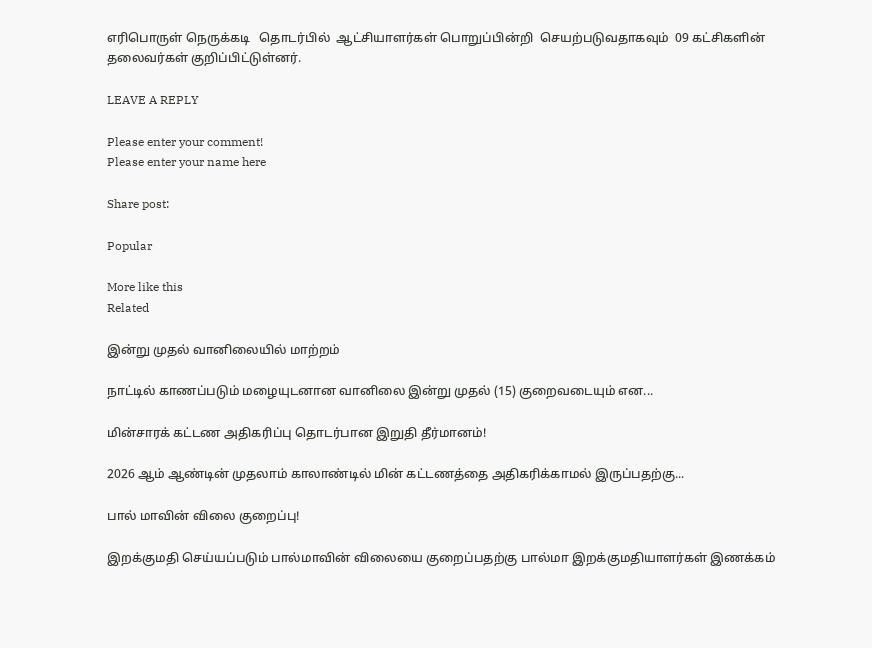எரிபொருள் நெருக்கடி   தொடர்பில்  ஆட்சியாளர்கள் பொறுப்பின்றி  செயற்படுவதாகவும்  09 கட்சிகளின் தலைவர்கள் குறிப்பிட்டுள்னர்.

LEAVE A REPLY

Please enter your comment!
Please enter your name here

Share post:

Popular

More like this
Related

இன்று முதல் வானிலையில் மாற்றம்

நாட்டில் காணப்படும் மழையுடனான வானிலை இன்று முதல் (15) குறைவடையும் என...

மின்சாரக் கட்டண அதிகரிப்பு தொடர்பான இறுதி தீர்மானம்!

2026 ஆம் ஆண்டின் முதலாம் காலாண்டில் மின் கட்டணத்தை அதிகரிக்காமல் இருப்பதற்கு...

பால் மாவின் விலை குறைப்பு!

இறக்குமதி செய்யப்படும் பால்மாவின் விலையை குறைப்பதற்கு பால்மா இறக்குமதியாளர்கள் இணக்கம்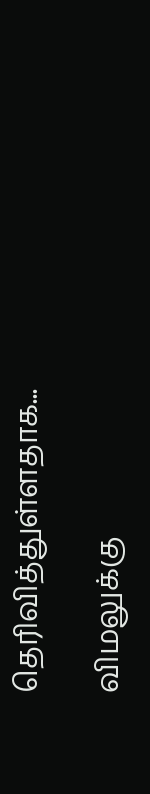தெரிவித்துள்ளதாக...

விமலுக்கு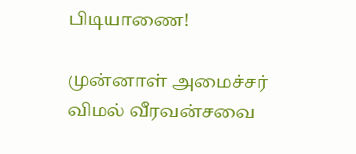பிடியாணை!

முன்னாள் அமைச்சர் விமல் வீரவன்சவை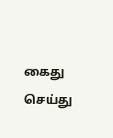கைது செய்து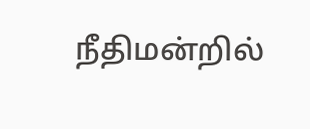நீதிமன்றில்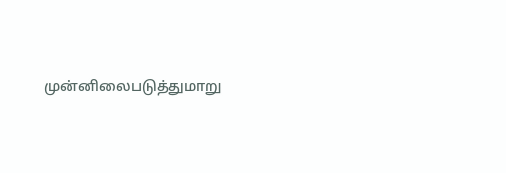முன்னிலைபடுத்துமாறு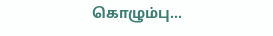கொழும்பு...